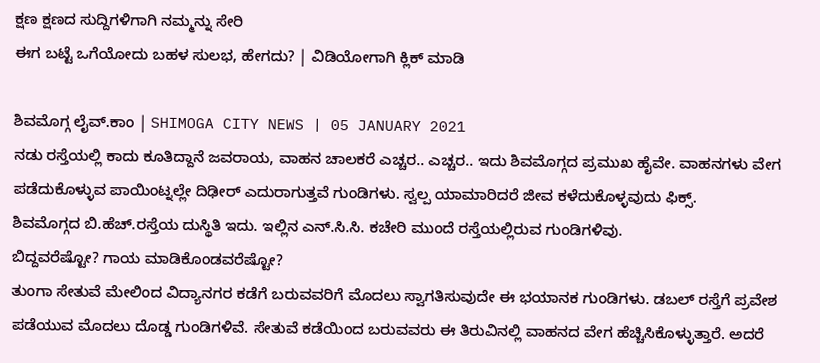ಕ್ಷಣ ಕ್ಷಣದ ಸುದ್ದಿಗಳಿಗಾಗಿ ನಮ್ಮನ್ನು ಸೇರಿ
ಈಗ ಬಟ್ಟೆ ಒಗೆಯೋದು ಬಹಳ ಸುಲಭ, ಹೇಗದು? | ವಿಡಿಯೋಗಾಗಿ ಕ್ಲಿಕ್ ಮಾಡಿ

ಶಿವಮೊಗ್ಗ ಲೈವ್.ಕಾಂ | SHIMOGA CITY NEWS | 05 JANUARY 2021
ನಡು ರಸ್ತೆಯಲ್ಲಿ ಕಾದು ಕೂತಿದ್ದಾನೆ ಜವರಾಯ, ವಾಹನ ಚಾಲಕರೆ ಎಚ್ಚರ.. ಎಚ್ಚರ.. ಇದು ಶಿವಮೊಗ್ಗದ ಪ್ರಮುಖ ಹೈವೇ. ವಾಹನಗಳು ವೇಗ ಪಡೆದುಕೊಳ್ಳುವ ಪಾಯಿಂಟ್ನಲ್ಲೇ ದಿಢೀರ್ ಎದುರಾಗುತ್ತವೆ ಗುಂಡಿಗಳು. ಸ್ವಲ್ಪ ಯಾಮಾರಿದರೆ ಜೀವ ಕಳೆದುಕೊಳ್ಳವುದು ಫಿಕ್ಸ್.
ಶಿವಮೊಗ್ಗದ ಬಿ.ಹೆಚ್.ರಸ್ತೆಯ ದುಸ್ಥಿತಿ ಇದು. ಇಲ್ಲಿನ ಎನ್.ಸಿ.ಸಿ. ಕಚೇರಿ ಮುಂದೆ ರಸ್ತೆಯಲ್ಲಿರುವ ಗುಂಡಿಗಳಿವು.
ಬಿದ್ದವರೆಷ್ಟೋ? ಗಾಯ ಮಾಡಿಕೊಂಡವರೆಷ್ಟೋ?
ತುಂಗಾ ಸೇತುವೆ ಮೇಲಿಂದ ವಿದ್ಯಾನಗರ ಕಡೆಗೆ ಬರುವವರಿಗೆ ಮೊದಲು ಸ್ವಾಗತಿಸುವುದೇ ಈ ಭಯಾನಕ ಗುಂಡಿಗಳು. ಡಬಲ್ ರಸ್ತೆಗೆ ಪ್ರವೇಶ ಪಡೆಯುವ ಮೊದಲು ದೊಡ್ಡ ಗುಂಡಿಗಳಿವೆ. ಸೇತುವೆ ಕಡೆಯಿಂದ ಬರುವವರು ಈ ತಿರುವಿನಲ್ಲಿ ವಾಹನದ ವೇಗ ಹೆಚ್ಚಿಸಿಕೊಳ್ಳುತ್ತಾರೆ. ಅದರೆ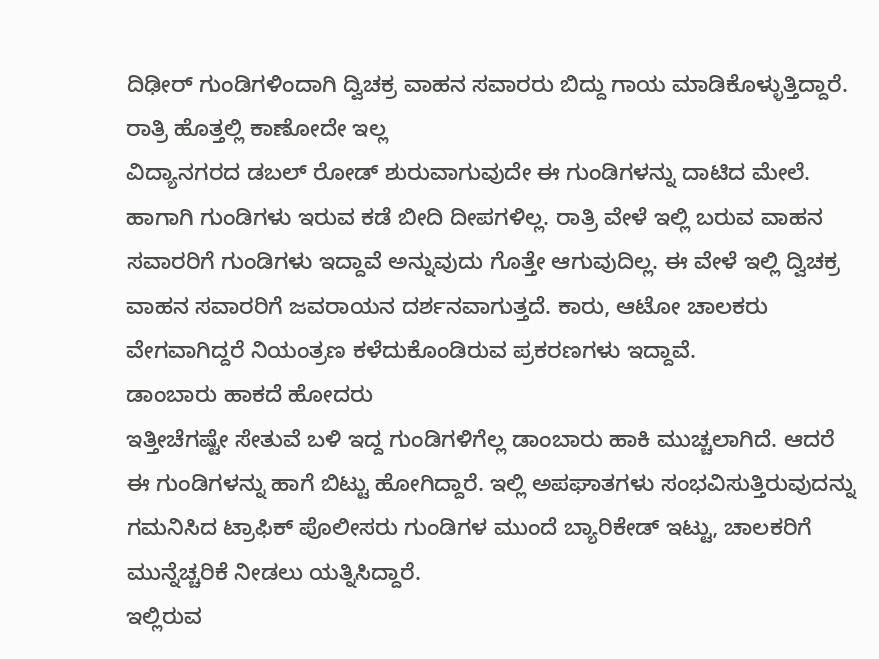ದಿಢೀರ್ ಗುಂಡಿಗಳಿಂದಾಗಿ ದ್ವಿಚಕ್ರ ವಾಹನ ಸವಾರರು ಬಿದ್ದು ಗಾಯ ಮಾಡಿಕೊಳ್ಳುತ್ತಿದ್ದಾರೆ.
ರಾತ್ರಿ ಹೊತ್ತಲ್ಲಿ ಕಾಣೋದೇ ಇಲ್ಲ
ವಿದ್ಯಾನಗರದ ಡಬಲ್ ರೋಡ್ ಶುರುವಾಗುವುದೇ ಈ ಗುಂಡಿಗಳನ್ನು ದಾಟಿದ ಮೇಲೆ. ಹಾಗಾಗಿ ಗುಂಡಿಗಳು ಇರುವ ಕಡೆ ಬೀದಿ ದೀಪಗಳಿಲ್ಲ. ರಾತ್ರಿ ವೇಳೆ ಇಲ್ಲಿ ಬರುವ ವಾಹನ ಸವಾರರಿಗೆ ಗುಂಡಿಗಳು ಇದ್ದಾವೆ ಅನ್ನುವುದು ಗೊತ್ತೇ ಆಗುವುದಿಲ್ಲ. ಈ ವೇಳೆ ಇಲ್ಲಿ ದ್ವಿಚಕ್ರ ವಾಹನ ಸವಾರರಿಗೆ ಜವರಾಯನ ದರ್ಶನವಾಗುತ್ತದೆ. ಕಾರು, ಆಟೋ ಚಾಲಕರು ವೇಗವಾಗಿದ್ದರೆ ನಿಯಂತ್ರಣ ಕಳೆದುಕೊಂಡಿರುವ ಪ್ರಕರಣಗಳು ಇದ್ದಾವೆ.
ಡಾಂಬಾರು ಹಾಕದೆ ಹೋದರು
ಇತ್ತೀಚೆಗಷ್ಟೇ ಸೇತುವೆ ಬಳಿ ಇದ್ದ ಗುಂಡಿಗಳಿಗೆಲ್ಲ ಡಾಂಬಾರು ಹಾಕಿ ಮುಚ್ಚಲಾಗಿದೆ. ಆದರೆ ಈ ಗುಂಡಿಗಳನ್ನು ಹಾಗೆ ಬಿಟ್ಟು ಹೋಗಿದ್ದಾರೆ. ಇಲ್ಲಿ ಅಪಘಾತಗಳು ಸಂಭವಿಸುತ್ತಿರುವುದನ್ನು ಗಮನಿಸಿದ ಟ್ರಾಫಿಕ್ ಪೊಲೀಸರು ಗುಂಡಿಗಳ ಮುಂದೆ ಬ್ಯಾರಿಕೇಡ್ ಇಟ್ಟು, ಚಾಲಕರಿಗೆ ಮುನ್ನೆಚ್ಚರಿಕೆ ನೀಡಲು ಯತ್ನಿಸಿದ್ದಾರೆ.
ಇಲ್ಲಿರುವ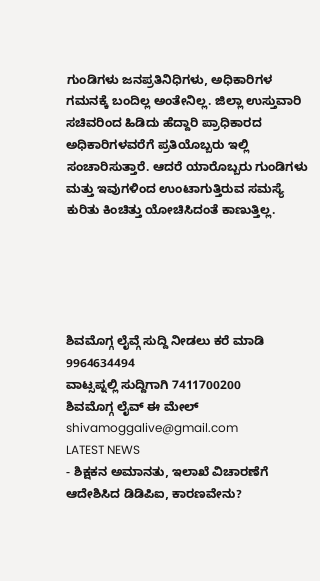ಗುಂಡಿಗಳು ಜನಪ್ರತಿನಿಧಿಗಳು, ಅಧಿಕಾರಿಗಳ ಗಮನಕ್ಕೆ ಬಂದಿಲ್ಲ ಅಂತೇನಿಲ್ಲ. ಜಿಲ್ಲಾ ಉಸ್ತುವಾರಿ ಸಚಿವರಿಂದ ಹಿಡಿದು ಹೆದ್ದಾರಿ ಪ್ರಾಧಿಕಾರದ ಅಧಿಕಾರಿಗಳವರೆಗೆ ಪ್ರತಿಯೊಬ್ಬರು ಇಲ್ಲಿ ಸಂಚಾರಿಸುತ್ತಾರೆ. ಆದರೆ ಯಾರೊಬ್ಬರು ಗುಂಡಿಗಳು ಮತ್ತು ಇವುಗಳಿಂದ ಉಂಟಾಗುತ್ತಿರುವ ಸಮಸ್ಯೆ ಕುರಿತು ಕಿಂಚಿತ್ತು ಯೋಚಿಸಿದಂತೆ ಕಾಣುತ್ತಿಲ್ಲ.





ಶಿವಮೊಗ್ಗ ಲೈವ್ಗೆ ಸುದ್ದಿ ನೀಡಲು ಕರೆ ಮಾಡಿ 9964634494
ವಾಟ್ಸಪ್ನಲ್ಲಿ ಸುದ್ದಿಗಾಗಿ 7411700200
ಶಿವಮೊಗ್ಗ ಲೈವ್ ಈ ಮೇಲ್ shivamoggalive@gmail.com
LATEST NEWS
- ಶಿಕ್ಷಕನ ಅಮಾನತು, ಇಲಾಖೆ ವಿಚಾರಣೆಗೆ ಆದೇಶಿಸಿದ ಡಿಡಿಪಿಐ, ಕಾರಣವೇನು?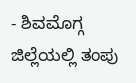- ಶಿವಮೊಗ್ಗ ಜಿಲ್ಲೆಯಲ್ಲಿ ತಂಪು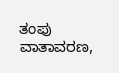ತಂಪು ವಾತಾವರಣ,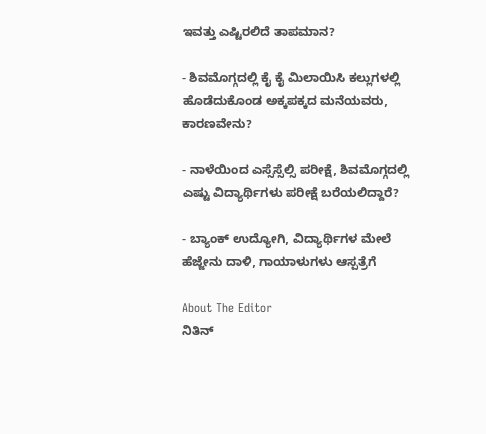ಇವತ್ತು ಎಷ್ಟಿರಲಿದೆ ತಾಪಮಾನ?

- ಶಿವಮೊಗ್ಗದಲ್ಲಿ ಕೈ ಕೈ ಮಿಲಾಯಿಸಿ ಕಲ್ಲುಗಳಲ್ಲಿ ಹೊಡೆದುಕೊಂಡ ಅಕ್ಕಪಕ್ಕದ ಮನೆಯವರು, ಕಾರಣವೇನು?

- ನಾಳೆಯಿಂದ ಎಸ್ಸೆಸ್ಸೆಲ್ಸಿ ಪರೀಕ್ಷೆ, ಶಿವಮೊಗ್ಗದಲ್ಲಿ ಎಷ್ಟು ವಿದ್ಯಾರ್ಥಿಗಳು ಪರೀಕ್ಷೆ ಬರೆಯಲಿದ್ದಾರೆ?

- ಬ್ಯಾಂಕ್ ಉದ್ಯೋಗಿ, ವಿದ್ಯಾರ್ಥಿಗಳ ಮೇಲೆ ಹೆಜ್ಜೇನು ದಾಳಿ, ಗಾಯಾಳುಗಳು ಆಸ್ಪತ್ರೆಗೆ

About The Editor
ನಿತಿನ್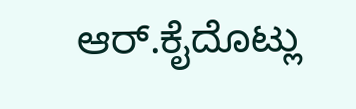ಆರ್.ಕೈದೊಟ್ಲು